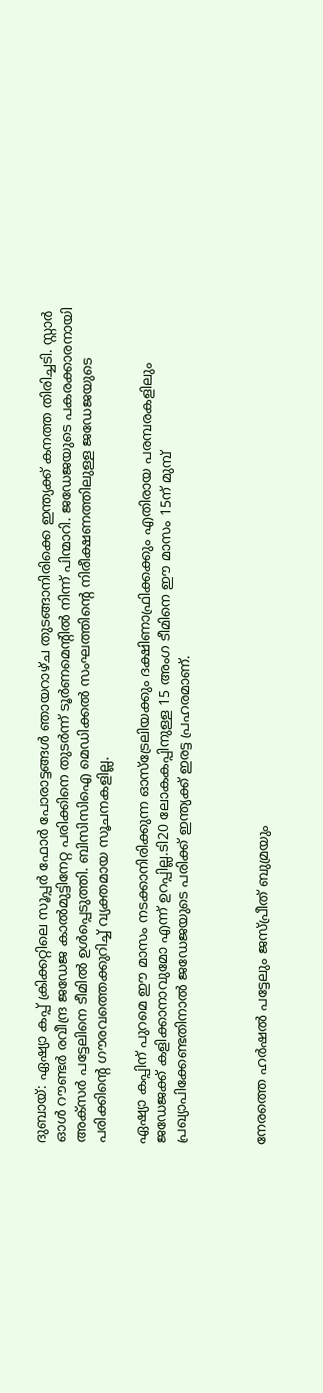ദുബായ്: ഏഷ്യാ കപ്പ് ക്രിക്കറ്റിലെ സൂപ്പർ ഫോർ പോരാട്ടങ്ങൾ ഞായറാഴ്ച തുടങ്ങാനിരിക്കെ ഇന്ത്യക്ക് കനത്ത തിരിച്ചടി. സ്റ്റാർ ഓൾ റൗണ്ടർ രവീന്ദ്ര ജഡേജ കാൽമുട്ടിനേറ്റ പരിക്കിനെ തുടർന്ന് ടൂർണമെന്റിൽ നിന്ന് പിന്മാറി. ജഡേജയുടെ പകരക്കാരനായി അക്‌സർ പട്ടേലിനെ ടീമിൽ ഉൾപ്പെടുത്തി. ബിസിസിഐ മെഡിക്കൽ സംഘത്തിന്റെ നിരീക്ഷണത്തിലുള്ള ജഡേജയുടെ പരിക്കിന്റെ ഗൗരവത്തെക്കുറിച്ച് വ്യക്തമായ സൂചനകളില്ല.

ഏഷ്യാ കപ്പിന് പുറമെ ഈ മാസം നടക്കാനിരിക്കുന്ന ഓസ്‌ട്രേലിയക്കും ദക്ഷിണാഫ്രിക്കക്കും എതിരായ പരമ്പരകളിലും ജഡേജക്ക് കളിക്കാനാവുമോ എന്ന് ഉറപ്പില്ല.ടി20 ലോകകപ്പിനുള്ള 15 അംഗ ടീമിനെ ഈ മാസം 15ന് മുമ്പ് പ്രഖ്യാപിക്കേണ്ടതിനാൽ ജഡേജയുടെ പരിക്ക് ഇന്ത്യക്ക് ഇരട്ട പ്രഹരമാണ്.



നേരത്തെ ഹർഷൽ പട്ടേലും ജസ്പ്രീത് ബുമ്രയും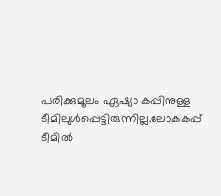പരിക്കുമൂലം ഏഷ്യാ കപ്പിനുള്ള ടീമിലുൾപ്പെട്ടിരുന്നില്ല.ലോകകപ്പ് ടീമിൽ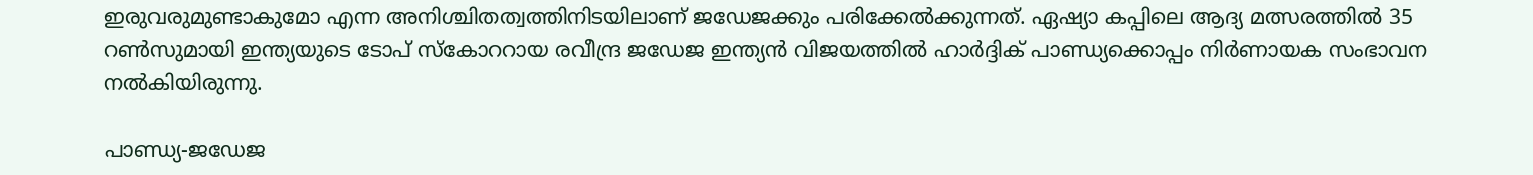ഇരുവരുമുണ്ടാകുമോ എന്ന അനിശ്ചിതത്വത്തിനിടയിലാണ് ജഡേജക്കും പരിക്കേൽക്കുന്നത്. ഏഷ്യാ കപ്പിലെ ആദ്യ മത്സരത്തിൽ 35 റൺസുമായി ഇന്ത്യയുടെ ടോപ് സ്‌കോററായ രവീന്ദ്ര ജഡേജ ഇന്ത്യൻ വിജയത്തിൽ ഹാർദ്ദിക് പാണ്ഡ്യക്കൊപ്പം നിർണായക സംഭാവന നൽകിയിരുന്നു.

പാണ്ഡ്യ-ജഡേജ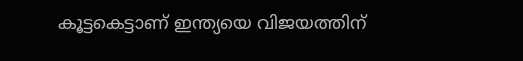കൂട്ടകെട്ടാണ് ഇന്ത്യയെ വിജയത്തിന്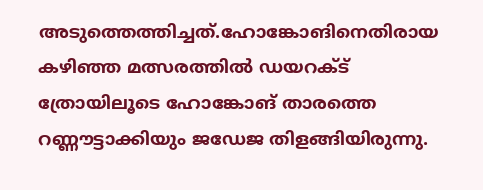അടുത്തെത്തിച്ചത്.ഹോങ്കോങിനെതിരായ കഴിഞ്ഞ മത്സരത്തിൽ ഡയറക്ട് ത്രോയിലൂടെ ഹോങ്കോങ് താരത്തെ റണ്ണൗട്ടാക്കിയും ജഡേജ തിളങ്ങിയിരുന്നു.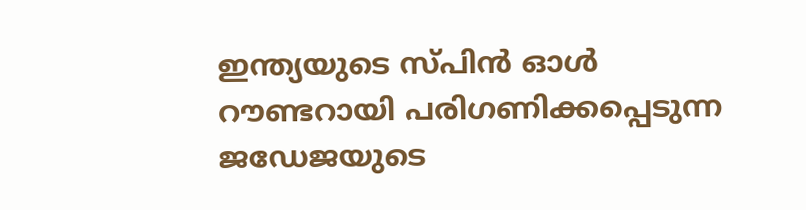ഇന്ത്യയുടെ സ്പിൻ ഓൾ റൗണ്ടറായി പരിഗണിക്കപ്പെടുന്ന ജഡേജയുടെ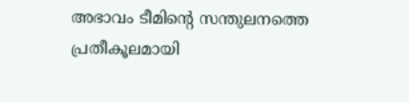അഭാവം ടീമിന്റെ സന്തുലനത്തെ പ്രതീകൂലമായി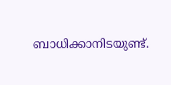ബാധിക്കാനിടയുണ്ട്.